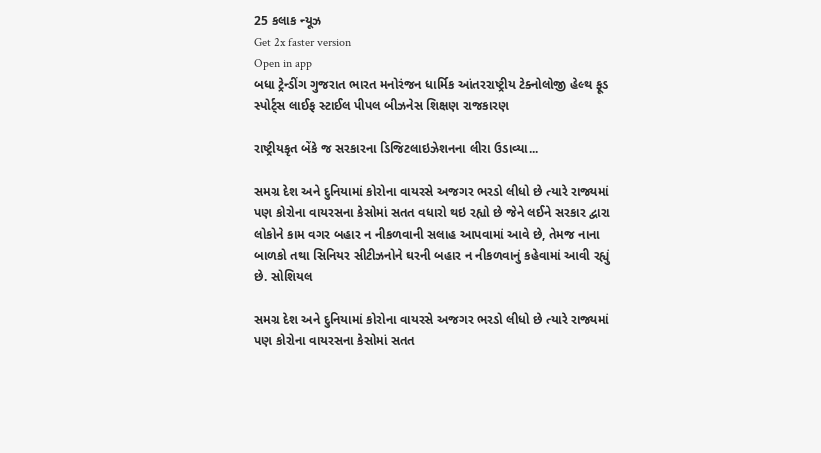25 કલાક ન્યૂઝ
Get 2x faster version
Open in app
બધા ટ્રેન્ડીંગ ગુજરાત ભારત મનોરંજન ધાર્મિક આંતરરાષ્ટ્રીય ટેક્નોલોજી હેલ્થ ફૂડ સ્પોર્ટ્સ લાઈફ સ્ટાઈલ પીપલ બીઝનેસ શિક્ષણ રાજકારણ

રાષ્ટ્રીયકૃત બેંકે જ સરકારના ડિજિટલાઇઝેશનના લીરા ઉડાવ્યા...

સમગ્ર દેશ અને દુનિયામાં કોરોના વાયરસે અજગર ભરડો લીધો છે ત્યારે રાજ્યમાં પણ કોરોના વાયરસના કેસોમાં સતત વધારો થઇ રહ્યો છે જેને લઈને સરકાર દ્વારા લોકોને કામ વગર બહાર ન નીકળવાની સલાહ આપવામાં આવે છે, તેમજ નાના બાળકો તથા સિનિયર સીટીઝનોને ઘરની બહાર ન નીકળવાનું કહેવામાં આવી રહ્યું છે. સોશિયલ

સમગ્ર દેશ અને દુનિયામાં કોરોના વાયરસે અજગર ભરડો લીધો છે ત્યારે રાજ્યમાં પણ કોરોના વાયરસના કેસોમાં સતત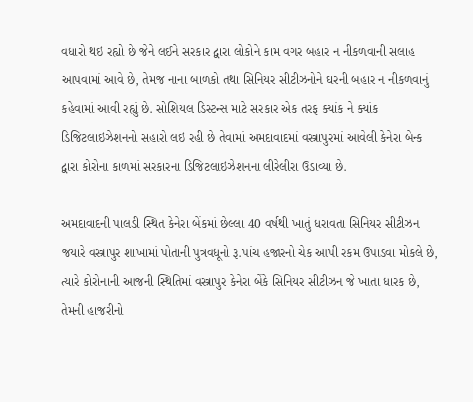વધારો થઇ રહ્યો છે જેને લઈને સરકાર દ્વારા લોકોને કામ વગર બહાર ન નીકળવાની સલાહ આપવામાં આવે છે, તેમજ નાના બાળકો તથા સિનિયર સીટીઝનોને ઘરની બહાર ન નીકળવાનું કહેવામાં આવી રહ્યું છે. સોશિયલ ડિસ્ટન્સ માટે સરકાર એક તરફ ક્યાંક ને ક્યાંક ડિજિટલાઇઝેશનનો સહારો લઇ રહી છે તેવામાં અમદાવાદમાં વસ્ત્રાપુરમાં આવેલી કેનેરા બેન્ક દ્વારા કોરોના કાળમાં સરકારના ડિજિટલાઇઝેશનના લીરેલીરા ઉડાવ્યા છે.

અમદાવાદની પાલડી સ્થિત કેનેરા બેંકમાં છેલ્લા 40 વર્ષથી ખાતું ધરાવતા સિનિયર સીટીઝન જયારે વસ્ત્રાપુર શાખામાં પોતાની પુત્રવધૂનો રૂ.પાંચ હજારનો ચેક આપી રકમ ઉપાડવા મોકલે છે, ત્યારે કોરોનાની આજની સ્થિતિમાં વસ્ત્રાપુર કેનેરા બેંકે સિનિયર સીટીઝન જે ખાતા ધારક છે, તેમની હાજરીનો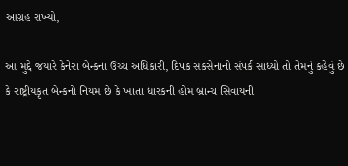આગ્રહ રાખ્યો,

આ મુદ્દે જયારે કેનેરા બેન્કના ઉચ્ચ અધિકારી, દિપક સકસેનાનો સંપર્ક સાધ્યો તો તેમનું કહેવું છે કે રાષ્ટ્રીયકૃત બેન્કનો નિયમ છે કે ખાતા ધારકની હોમ બ્રાન્ચ સિવાયની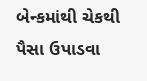બેન્કમાંથી ચેકથી પૈસા ઉપાડવા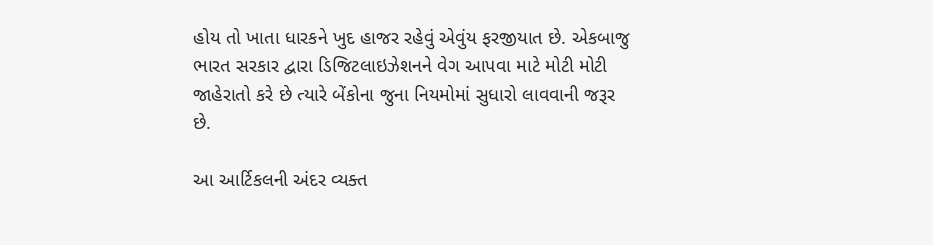હોય તો ખાતા ધારકને ખુદ હાજર રહેવું એવુંય ફરજીયાત છે. એકબાજુ ભારત સરકાર દ્વારા ડિજિટલાઇઝેશનને વેગ આપવા માટે મોટી મોટી જાહેરાતો કરે છે ત્યારે બેંકોના જુના નિયમોમાં સુધારો લાવવાની જરૂર છે.

આ આર્ટિકલની અંદર વ્યક્ત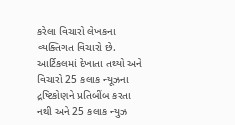કરેલા વિચારો લેખકના વ્યક્તિગત વિચારો છે. આર્ટિકલમાં દેખાતા તથ્યો અને વિચારો 25 કલાક ન્યૂઝના દ્રષ્ટિકોણને પ્રતિબીંબ કરતા નથી અને 25 કલાક ન્યુઝ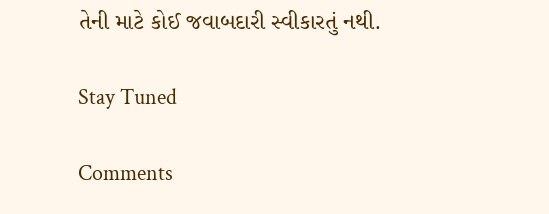તેની માટે કોઈ જવાબદારી સ્વીકારતું નથી.

Stay Tuned

Comments